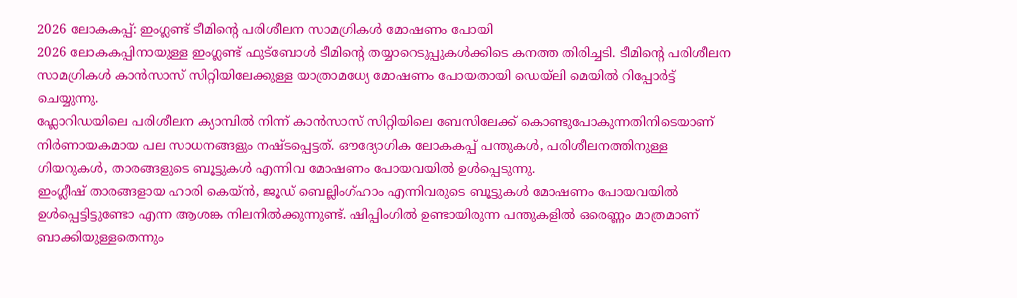2026 ലോകകപ്പ്: ഇംഗ്ലണ്ട് ടീമിന്റെ പരിശീലന സാമഗ്രികൾ മോഷണം പോയി
2026 ലോകകപ്പിനായുള്ള ഇംഗ്ലണ്ട് ഫുട്ബോൾ ടീമിന്റെ തയ്യാറെടുപ്പുകൾക്കിടെ കനത്ത തിരിച്ചടി. ടീമിന്റെ പരിശീലന സാമഗ്രികൾ കാൻസാസ് സിറ്റിയിലേക്കുള്ള യാത്രാമധ്യേ മോഷണം പോയതായി ഡെയ്ലി മെയിൽ റിപ്പോർട്ട് ചെയ്യുന്നു.
ഫ്ലോറിഡയിലെ പരിശീലന ക്യാമ്പിൽ നിന്ന് കാൻസാസ് സിറ്റിയിലെ ബേസിലേക്ക് കൊണ്ടുപോകുന്നതിനിടെയാണ് നിർണായകമായ പല സാധനങ്ങളും നഷ്ടപ്പെട്ടത്. ഔദ്യോഗിക ലോകകപ്പ് പന്തുകൾ, പരിശീലനത്തിനുള്ള ഗിയറുകൾ, താരങ്ങളുടെ ബൂട്ടുകൾ എന്നിവ മോഷണം പോയവയിൽ ഉൾപ്പെടുന്നു.
ഇംഗ്ലീഷ് താരങ്ങളായ ഹാരി കെയ്ൻ, ജൂഡ് ബെല്ലിംഗ്ഹാം എന്നിവരുടെ ബൂട്ടുകൾ മോഷണം പോയവയിൽ ഉൾപ്പെട്ടിട്ടുണ്ടോ എന്ന ആശങ്ക നിലനിൽക്കുന്നുണ്ട്. ഷിപ്പിംഗിൽ ഉണ്ടായിരുന്ന പന്തുകളിൽ ഒരെണ്ണം മാത്രമാണ് ബാക്കിയുള്ളതെന്നും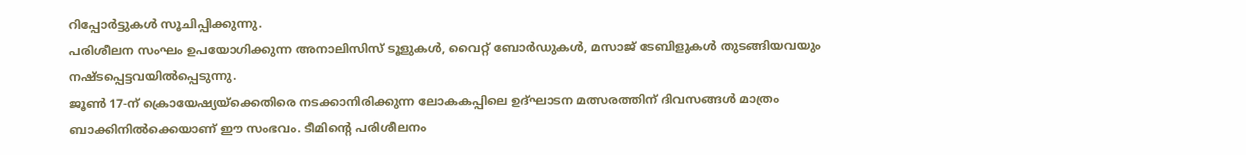റിപ്പോർട്ടുകൾ സൂചിപ്പിക്കുന്നു.
പരിശീലന സംഘം ഉപയോഗിക്കുന്ന അനാലിസിസ് ടൂളുകൾ, വൈറ്റ് ബോർഡുകൾ, മസാജ് ടേബിളുകൾ തുടങ്ങിയവയും നഷ്ടപ്പെട്ടവയിൽപ്പെടുന്നു.
ജൂൺ 17-ന് ക്രൊയേഷ്യയ്ക്കെതിരെ നടക്കാനിരിക്കുന്ന ലോകകപ്പിലെ ഉദ്ഘാടന മത്സരത്തിന് ദിവസങ്ങൾ മാത്രം ബാക്കിനിൽക്കെയാണ് ഈ സംഭവം. ടീമിന്റെ പരിശീലനം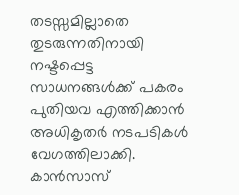തടസ്സമില്ലാതെ തുടരുന്നതിനായി നഷ്ടപ്പെട്ട സാധനങ്ങൾക്ക് പകരം പുതിയവ എത്തിക്കാൻ അധികൃതർ നടപടികൾ വേഗത്തിലാക്കി.
കാൻസാസ്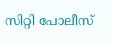സിറ്റി പോലീസ്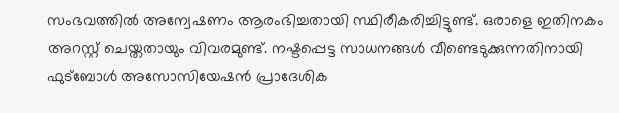സംഭവത്തിൽ അന്വേഷണം ആരംഭിച്ചതായി സ്ഥിരീകരിച്ചിട്ടുണ്ട്. ഒരാളെ ഇതിനകം അറസ്റ്റ് ചെയ്തതായും വിവരമുണ്ട്. നഷ്ടപ്പെട്ട സാധനങ്ങൾ വീണ്ടെടുക്കുന്നതിനായി ഫുട്ബോൾ അസോസിയേഷൻ പ്രാദേശിക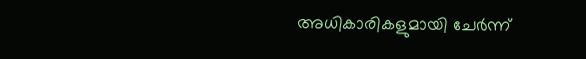അധികാരികളുമായി ചേർന്ന്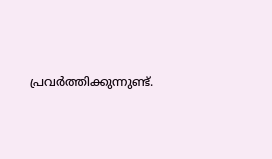പ്രവർത്തിക്കുന്നുണ്ട്.